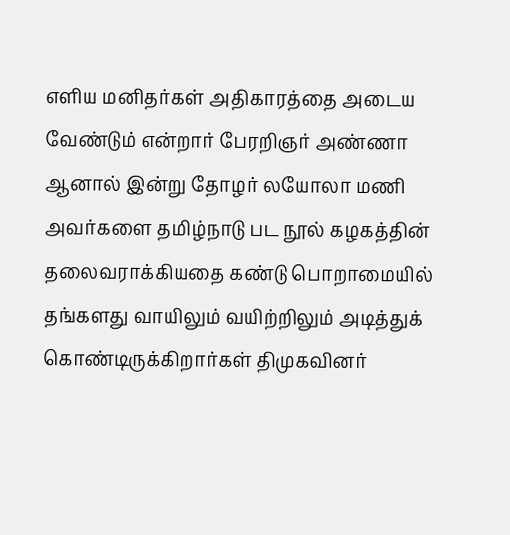எளிய மனிதர்கள் அதிகாரத்தை அடைய வேண்டும் என்றார் பேரறிஞர் அண்ணா
ஆனால் இன்று தோழர் லயோலா மணி அவர்களை தமிழ்நாடு பட நூல் கழகத்தின் தலைவராக்கியதை கண்டு பொறாமையில் தங்களது வாயிலும் வயிற்றிலும் அடித்துக் கொண்டிருக்கிறார்கள் திமுகவினர்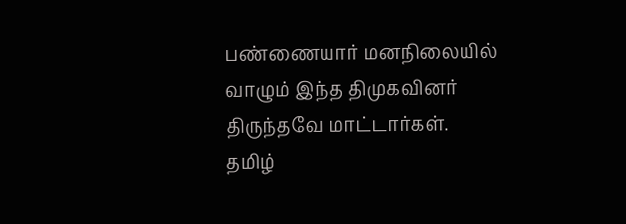பண்ணையார் மனநிலையில் வாழும் இந்த திமுகவினர் திருந்தவே மாட்டார்கள்.
தமிழ்